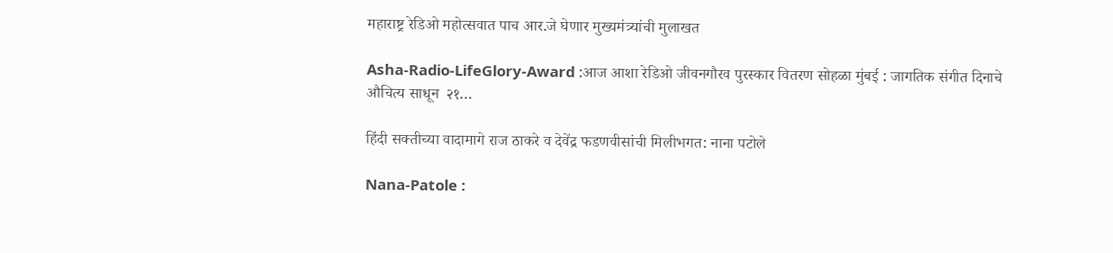महाराष्ट्र रेडिओ महोत्सवात पाच आर.जे घेणार मुख्यमंत्र्यांची मुलाखत

Asha-Radio-LifeGlory-Award :आज आशा रेडिओ जीवनगौरव पुरस्कार वितरण सोहळा मुंबई : जागतिक संगीत दिनाचे औचित्य साधून  २१…

हिंदी सक्तीच्या वादामागे राज ठाकरे व देवेंद्र फडणवीसांची मिलीभगत: नाना पटोले

Nana-Patole :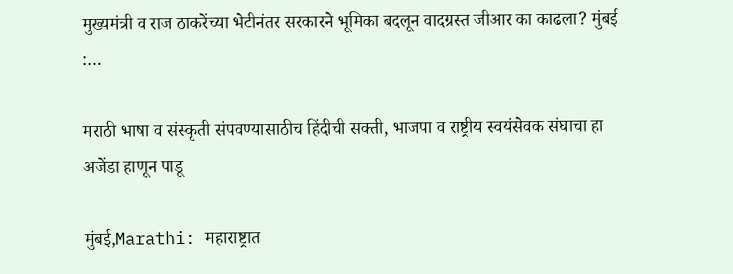मुख्यमंत्री व राज ठाकरेंच्या भेटीनंतर सरकारने भूमिका बदलून वादग्रस्त जीआर का काढला? मुंबई :…

मराठी भाषा व संस्कृती संपवण्यासाठीच हिंदीची सक्ती, भाजपा व राष्ट्रीय स्वयंसेवक संघाचा हा अजेंडा हाणून पाडू

मुंबई,Marathi: महाराष्ट्रात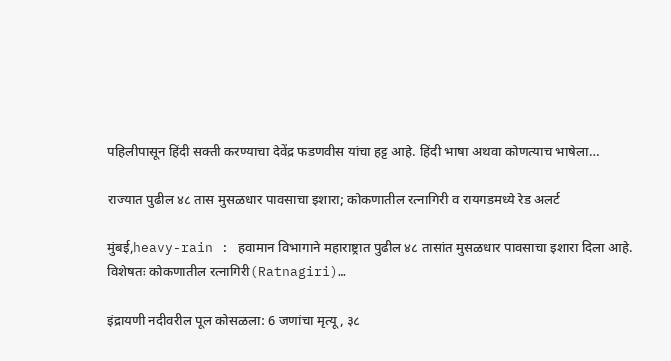पहिलीपासून हिंदी सक्ती करण्याचा देवेंद्र फडणवीस यांचा हट्ट आहे. हिंदी भाषा अथवा कोणत्याच भाषेला…

राज्यात पुढील ४८ तास मुसळधार पावसाचा इशारा; कोकणातील रत्नागिरी व रायगडमध्ये रेड अलर्ट

मुंबई,heavy-rain : हवामान विभागाने महाराष्ट्रात पुढील ४८ तासांत मुसळधार पावसाचा इशारा दिला आहे. विशेषतः कोकणातील रत्नागिरी(Ratnagiri)…

इंद्रायणी नदीवरील पूल कोसळला: 6 जणांचा मृत्यू, ३८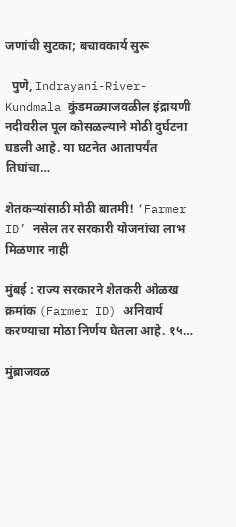जणांची सुटका; बचावकार्य सुरू

  पुणे, Indrayani-River-Kundmala कुंडमळ्याजवळील इंद्रायणी नदीवरील पूल कोसळल्याने मोठी दुर्घटना घडली आहे. या घटनेत आतापर्यंत तिघांचा…

शेतकऱ्यांसाठी मोठी बातमी! ‘Farmer ID’ नसेल तर सरकारी योजनांचा लाभ मिळणार नाही

मुंबई : राज्य सरकारने शेतकरी ओळख क्रमांक (Farmer ID) अनिवार्य करण्याचा मोठा निर्णय घेतला आहे. १५…

मुंब्राजवळ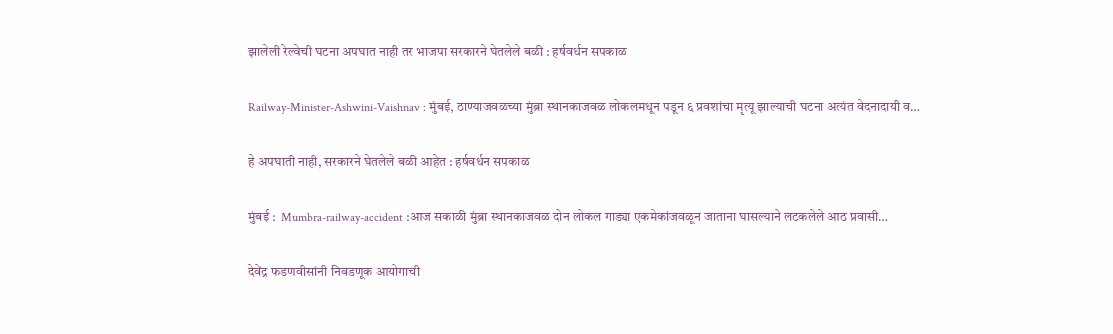झालेली रेल्वेची घटना अपघात नाही तर भाजपा सरकारने घेतलेले बळी : हर्षवर्धन सपकाळ

Railway-Minister-Ashwini-Vaishnav : मुंबई, ठाण्याजवळच्या मुंब्रा स्थानकाजवळ लोकलमधून पडून ६ प्रवशांचा मृत्यू झाल्याची घटना अत्यंत वेदनादायी व…

हे अपघाती नाही, सरकारने घेतलेले बळी आहेत : हर्षवर्धन सपकाळ

मुंबई :  Mumbra-railway-accident :आज सकाळी मुंब्रा स्थानकाजवळ दोन लोकल गाड्या एकमेकांजवळून जाताना घासल्याने लटकलेले आठ प्रवासी…

देवेंद्र फडणवीसांनी निवडणूक आयोगाची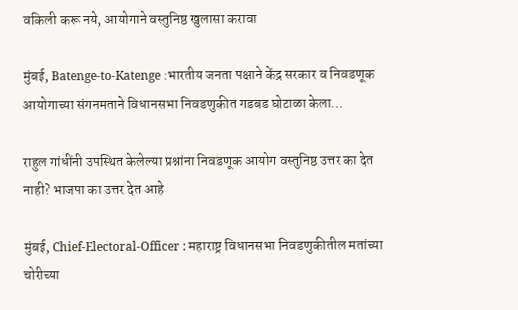वकिली करू नये, आयोगाने वस्तुनिष्ठ खुलासा करावा

मुंबई, Batenge-to-Katenge :भारतीय जनता पक्षाने केंद्र सरकार व निवडणूक आयोगाच्या संगनमताने विधानसभा निवडणुकीत गडबड घोटाळा केला…

राहुल गांधींनी उपस्थित केलेल्या प्रश्नांना निवडणूक आयोग वस्तुनिष्ठ उत्तर का देत नाही? भाजपा का उत्तर देत आहे

मुंबई, Chief-Electoral-Officer : महाराष्ट्र विधानसभा निवडणुकीतील मतांच्या चोरीच्या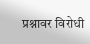प्रश्नावर विरोधी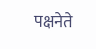पक्षनेते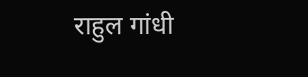राहुल गांधी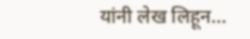यांनी लेख लिहून…